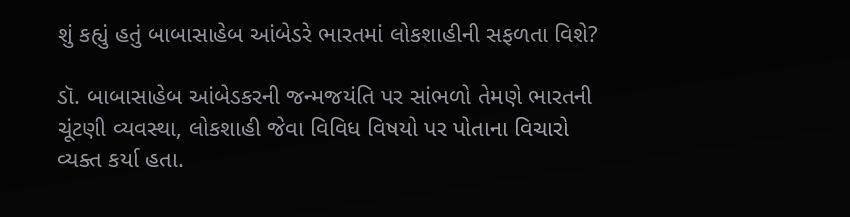શું કહ્યું હતું બાબાસાહેબ આંબેડરે ભારતમાં લોકશાહીની સફળતા વિશે?

ડૉ. બાબાસાહેબ આંબેડકરની જન્મજયંતિ પર સાંભળો તેમણે ભારતની ચૂંટણી વ્યવસ્થા, લોકશાહી જેવા વિવિધ વિષયો પર પોતાના વિચારો વ્યક્ત કર્યા હતા.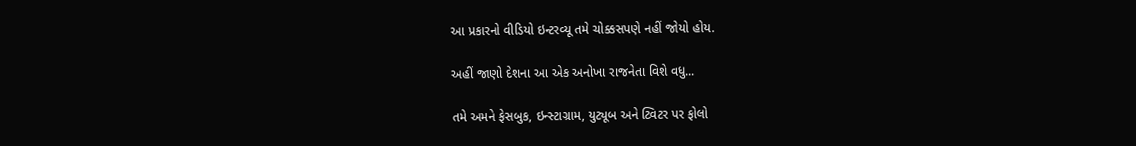આ પ્રકારનો વીડિયો ઇન્ટરવ્યૂ તમે ચોક્કસપણે નહીં જોયો હોય.

અહીં જાણો દેશના આ એક અનોખા રાજનેતા વિશે વધુ...

તમે અમને ફેસબુક, ઇન્સ્ટાગ્રામ, યુટ્યૂબ અને ટ્વિટર પર ફોલો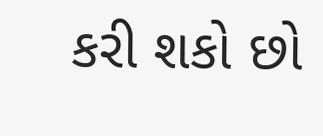કરી શકો છો